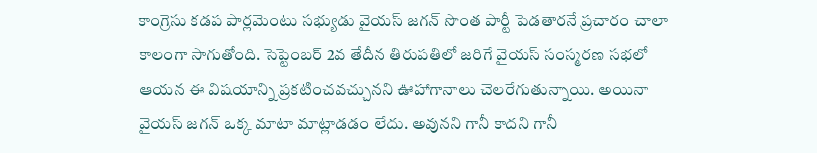కాంగ్రెసు కడప పార్లమెంటు సభ్యుడు వైయస్ జగన్ సొంత పార్టీ పెడతారనే ప్రచారం చాలా కాలంగా సాగుతోంది. సెప్టెంబర్ 2వ తేదీన తిరుపతిలో జరిగే వైయస్ సంస్మరణ సభలో ఆయన ఈ విషయాన్ని ప్రకటించవచ్చునని ఊహాగానాలు చెలరేగుతున్నాయి. అయినా వైయస్ జగన్ ఒక్క మాటా మాట్లాడడం లేదు. అవునని గానీ కాదని గానీ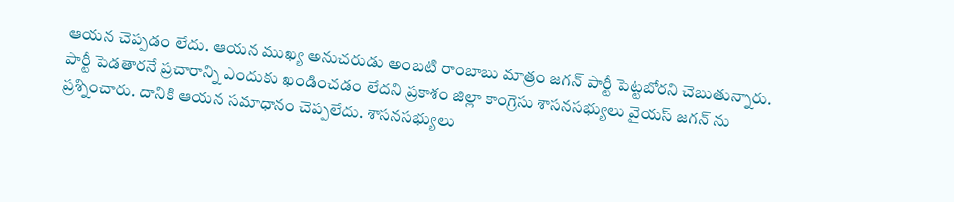ఆయన చెప్పడం లేదు. ఆయన ముఖ్య అనుచరుడు అంబటి రాంబాబు మాత్రం జగన్ పార్టీ పెట్టబోరని చెబుతున్నారు. పార్టీ పెడతారనే ప్రచారాన్ని ఎందుకు ఖండించడం లేదని ప్రకాశం జిల్లా కాంగ్రెసు శాసనసభ్యులు వైయస్ జగన్ ను ప్రశ్నించారు. దానికి ఆయన సమాధానం చెప్పలేదు. శాసనసభ్యులు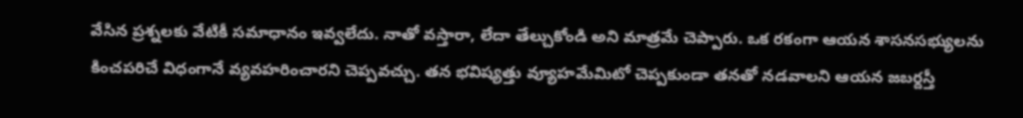వేసిన ప్రశ్నలకు వేటికీ సమాధానం ఇవ్వలేదు. నాతో వస్తారా, లేదా తేల్చుకోండి అని మాత్రమే చెప్పారు. ఒక రకంగా ఆయన శాసనసభ్యులను కించపరిచే విధంగానే వ్యవహరించారని చెప్పవచ్చు. తన భవిష్యత్తు వ్యూహమేమిటో చెప్పకుండా తనతో నడవాలని ఆయన జబర్దస్తీ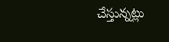చేస్తున్నట్లు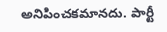అనిపించకమానదు. పార్టీ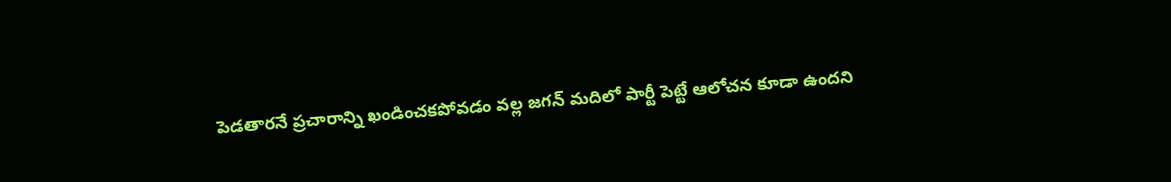పెడతారనే ప్రచారాన్ని ఖండించకపోవడం వల్ల జగన్ మదిలో పార్టీ పెట్టే ఆలోచన కూడా ఉందని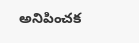అనిపించక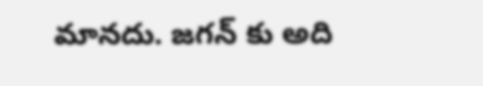మానదు. జగన్ కు అది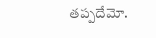తప్పదేమో.